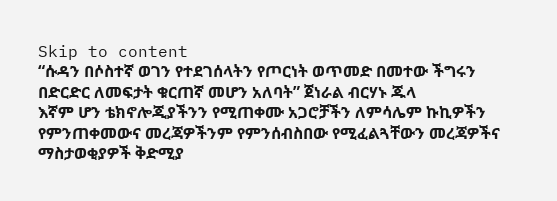Skip to content
“ሱዳን በሶስተኛ ወገን የተደገሰላትን የጦርነት ወጥመድ በመተው ችግሩን በድርድር ለመፍታት ቁርጠኛ መሆን አለባት” ጀነራል ብርሃኑ ጁላ
እኛም ሆን ቴክኖሎጂያችንን የሚጠቀሙ አጋሮቻችን ለምሳሌም ኩኪዎችን የምንጠቀመውና መረጃዎችንም የምንሰብስበው የሚፈልጓቸውን መረጃዎችና ማስታወቂያዎች ቅድሚያ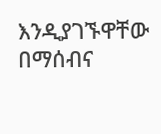እንዲያገኙዋቸው በማሰብና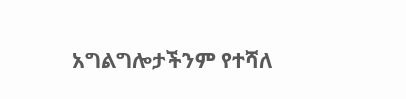አግልግሎታችንም የተሻለ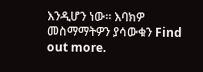እንዲሆን ነው። እባክዎ መስማማትዎን ያሳውቁን Find out more.